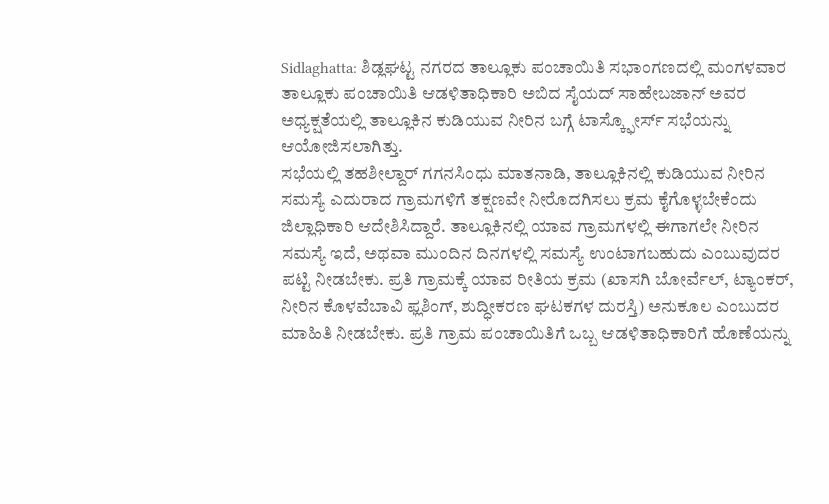Sidlaghatta: ಶಿಡ್ಲಘಟ್ಟ ನಗರದ ತಾಲ್ಲೂಕು ಪಂಚಾಯಿತಿ ಸಭಾಂಗಣದಲ್ಲಿ ಮಂಗಳವಾರ ತಾಲ್ಲೂಕು ಪಂಚಾಯಿತಿ ಆಡಳಿತಾಧಿಕಾರಿ ಅಬಿದ ಸೈಯದ್ ಸಾಹೇಬಜಾನ್ ಅವರ ಅಧ್ಯಕ್ಷತೆಯಲ್ಲಿ ತಾಲ್ಲೂಕಿನ ಕುಡಿಯುವ ನೀರಿನ ಬಗ್ಗೆ ಟಾಸ್ಕ್ಫೋರ್ಸ್ ಸಭೆಯನ್ನು ಆಯೋಜಿಸಲಾಗಿತ್ತು.
ಸಭೆಯಲ್ಲಿ ತಹಶೀಲ್ದಾರ್ ಗಗನಸಿಂಧು ಮಾತನಾಡಿ, ತಾಲ್ಲೂಕಿನಲ್ಲಿ ಕುಡಿಯುವ ನೀರಿನ ಸಮಸ್ಯೆ ಎದುರಾದ ಗ್ರಾಮಗಳಿಗೆ ತಕ್ಷಣವೇ ನೀರೊದಗಿಸಲು ಕ್ರಮ ಕೈಗೊಳ್ಳಬೇಕೆಂದು ಜಿಲ್ಲಾಧಿಕಾರಿ ಆದೇಶಿಸಿದ್ದಾರೆ. ತಾಲ್ಲೂಕಿನಲ್ಲಿ ಯಾವ ಗ್ರಾಮಗಳಲ್ಲಿ ಈಗಾಗಲೇ ನೀರಿನ ಸಮಸ್ಯೆ ಇದೆ, ಅಥವಾ ಮುಂದಿನ ದಿನಗಳಲ್ಲಿ ಸಮಸ್ಯೆ ಉಂಟಾಗಬಹುದು ಎಂಬುವುದರ ಪಟ್ಟಿ ನೀಡಬೇಕು. ಪ್ರತಿ ಗ್ರಾಮಕ್ಕೆ ಯಾವ ರೀತಿಯ ಕ್ರಮ (ಖಾಸಗಿ ಬೋರ್ವೆಲ್, ಟ್ಯಾಂಕರ್, ನೀರಿನ ಕೊಳವೆಬಾವಿ ಫ್ಲಶಿಂಗ್, ಶುದ್ಧೀಕರಣ ಘಟಕಗಳ ದುರಸ್ತಿ) ಅನುಕೂಲ ಎಂಬುದರ ಮಾಹಿತಿ ನೀಡಬೇಕು. ಪ್ರತಿ ಗ್ರಾಮ ಪಂಚಾಯಿತಿಗೆ ಒಬ್ಬ ಆಡಳಿತಾಧಿಕಾರಿಗೆ ಹೊಣೆಯನ್ನು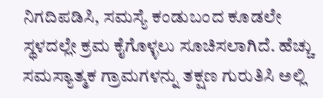ನಿಗದಿಪಡಿಸಿ, ಸಮಸ್ಯೆ ಕಂಡುಬಂದ ಕೂಡಲೇ ಸ್ಥಳದಲ್ಲೇ ಕ್ರಮ ಕೈಗೊಳ್ಳಲು ಸೂಚಿಸಲಾಗಿದೆ. ಹೆಚ್ಚು ಸಮಸ್ಯಾತ್ಮಕ ಗ್ರಾಮಗಳನ್ನು ತಕ್ಷಣ ಗುರುತಿಸಿ ಅಲ್ಲಿ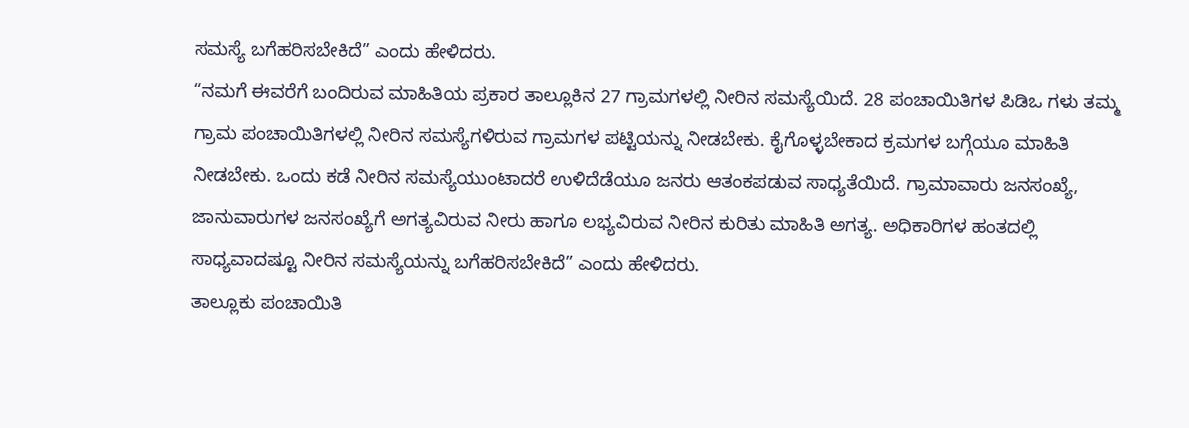ಸಮಸ್ಯೆ ಬಗೆಹರಿಸಬೇಕಿದೆ” ಎಂದು ಹೇಳಿದರು.
“ನಮಗೆ ಈವರೆಗೆ ಬಂದಿರುವ ಮಾಹಿತಿಯ ಪ್ರಕಾರ ತಾಲ್ಲೂಕಿನ 27 ಗ್ರಾಮಗಳಲ್ಲಿ ನೀರಿನ ಸಮಸ್ಯೆಯಿದೆ. 28 ಪಂಚಾಯಿತಿಗಳ ಪಿಡಿಒ ಗಳು ತಮ್ಮ ಗ್ರಾಮ ಪಂಚಾಯಿತಿಗಳಲ್ಲಿ ನೀರಿನ ಸಮಸ್ಯೆಗಳಿರುವ ಗ್ರಾಮಗಳ ಪಟ್ಟಿಯನ್ನು ನೀಡಬೇಕು. ಕೈಗೊಳ್ಳಬೇಕಾದ ಕ್ರಮಗಳ ಬಗ್ಗೆಯೂ ಮಾಹಿತಿ ನೀಡಬೇಕು. ಒಂದು ಕಡೆ ನೀರಿನ ಸಮಸ್ಯೆಯುಂಟಾದರೆ ಉಳಿದೆಡೆಯೂ ಜನರು ಆತಂಕಪಡುವ ಸಾಧ್ಯತೆಯಿದೆ. ಗ್ರಾಮಾವಾರು ಜನಸಂಖ್ಯೆ, ಜಾನುವಾರುಗಳ ಜನಸಂಖ್ಯೆಗೆ ಅಗತ್ಯವಿರುವ ನೀರು ಹಾಗೂ ಲಭ್ಯವಿರುವ ನೀರಿನ ಕುರಿತು ಮಾಹಿತಿ ಅಗತ್ಯ. ಅಧಿಕಾರಿಗಳ ಹಂತದಲ್ಲಿ ಸಾಧ್ಯವಾದಷ್ಟೂ ನೀರಿನ ಸಮಸ್ಯೆಯನ್ನು ಬಗೆಹರಿಸಬೇಕಿದೆ” ಎಂದು ಹೇಳಿದರು.
ತಾಲ್ಲೂಕು ಪಂಚಾಯಿತಿ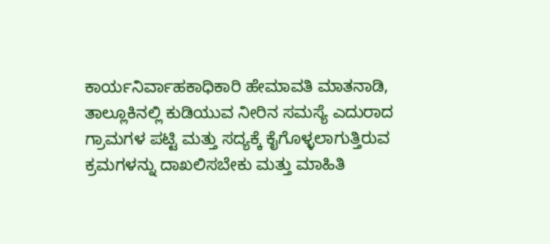ಕಾರ್ಯನಿರ್ವಾಹಕಾಧಿಕಾರಿ ಹೇಮಾವತಿ ಮಾತನಾಡಿ, ತಾಲ್ಲೂಕಿನಲ್ಲಿ ಕುಡಿಯುವ ನೀರಿನ ಸಮಸ್ಯೆ ಎದುರಾದ ಗ್ರಾಮಗಳ ಪಟ್ಟಿ ಮತ್ತು ಸದ್ಯಕ್ಕೆ ಕೈಗೊಳ್ಳಲಾಗುತ್ತಿರುವ ಕ್ರಮಗಳನ್ನು ದಾಖಲಿಸಬೇಕು ಮತ್ತು ಮಾಹಿತಿ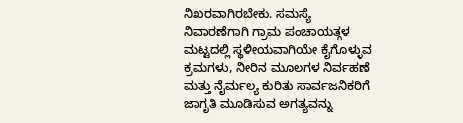ನಿಖರವಾಗಿರಬೇಕು. ಸಮಸ್ಯೆ ನಿವಾರಣೆಗಾಗಿ ಗ್ರಾಮ ಪಂಚಾಯತ್ಗಳ ಮಟ್ಟದಲ್ಲಿ ಸ್ಥಳೀಯವಾಗಿಯೇ ಕೈಗೊಳ್ಳುವ ಕ್ರಮಗಳು, ನೀರಿನ ಮೂಲಗಳ ನಿರ್ವಹಣೆ ಮತ್ತು ನೈರ್ಮಲ್ಯ ಕುರಿತು ಸಾರ್ವಜನಿಕರಿಗೆ ಜಾಗೃತಿ ಮೂಡಿಸುವ ಅಗತ್ಯವನ್ನು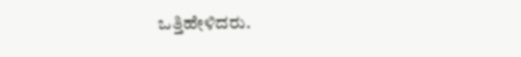ಒತ್ತಿಹೇಳಿದರು.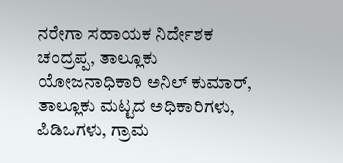ನರೇಗಾ ಸಹಾಯಕ ನಿರ್ದೇಶಕ ಚಂದ್ರಪ್ಪ, ತಾಲ್ಲೂಕು ಯೋಜನಾಧಿಕಾರಿ ಅನಿಲ್ ಕುಮಾರ್, ತಾಲ್ಲೂಕು ಮಟ್ಟದ ಅಧಿಕಾರಿಗಳು, ಪಿಡಿಒಗಳು, ಗ್ರಾಮ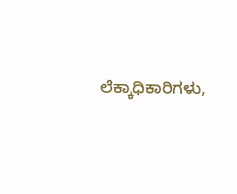ಲೆಕ್ಕಾಧಿಕಾರಿಗಳು,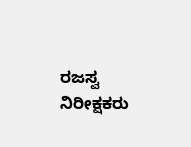ರಜಸ್ವ ನಿರೀಕ್ಷಕರು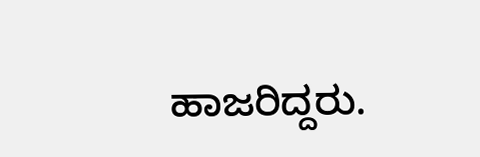ಹಾಜರಿದ್ದರು.